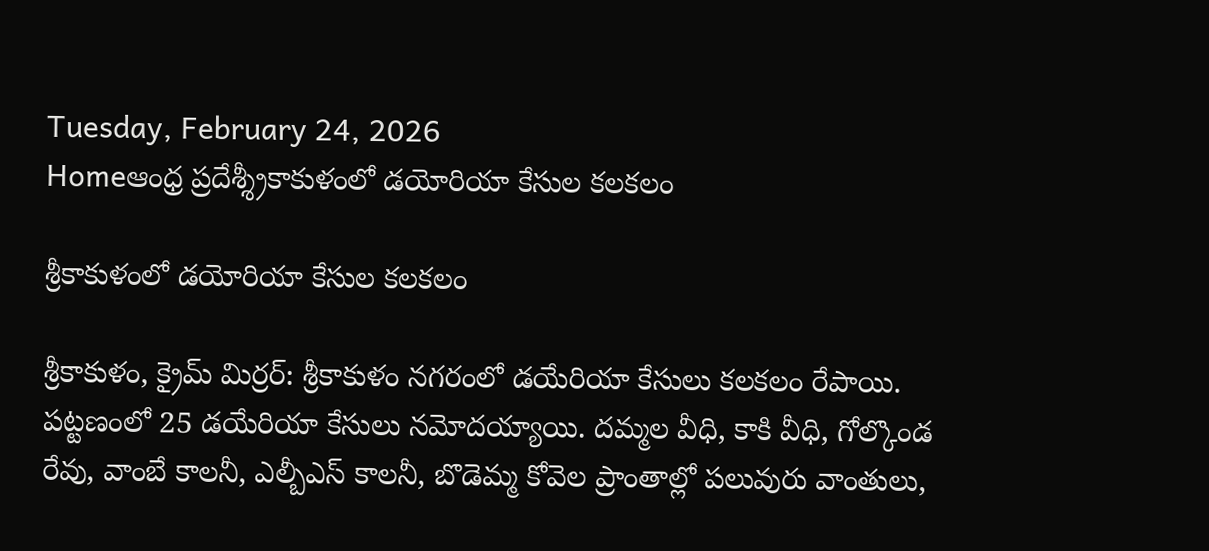Tuesday, February 24, 2026
Homeఆంధ్ర ప్రదేశ్శ్రీకాకుళంలో డయోరియా కేసుల క‌ల‌క‌లం

శ్రీకాకుళంలో డయోరియా కేసుల క‌ల‌క‌లం

శ్రీకాకుళం, క్రైమ్ మిర్ర‌ర్: శ్రీకాకుళం నగరంలో డ‌యేరియా కేసులు క‌ల‌క‌లం రేపాయి. ప‌ట్ట‌ణంలో 25 డయేరియా కేసులు నమోదయ్యాయి. దమ్మల వీధి, కాకి వీధి, గోల్కొండ రేవు, వాంబే కాలనీ, ఎల్బీఎస్ కాలనీ, బొడెమ్మ కోవెల ప్రాంతాల్లో పలువురు వాంతులు,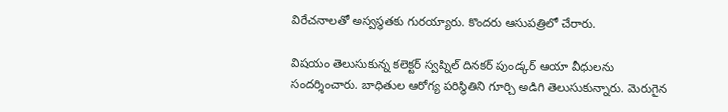విరేచనాలతో అస్వస్థతకు గురయ్యారు. కొందరు ఆసుపత్రిలో చేరారు.

విషయం తెలుసుకున్న కలెక్టర్ స్వప్నిల్ దినకర్ పుండ్కర్ ఆయా వీధులను సందర్శించారు. బాధితుల ఆరోగ్య పరిస్థితిని గూర్చి అడిగి తెలుసుకున్నారు. మెరుగైన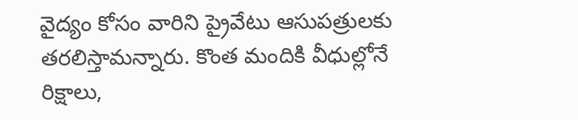వైద్యం కోసం వారిని ప్రైవేటు ఆసుపత్రులకు తరలిస్తామన్నారు. కొంత మందికి వీధుల్లోనే రిక్షాలు,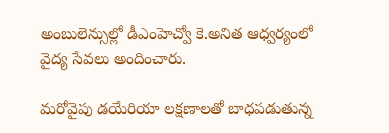అంబులెన్సుల్లో డీఎంహెచ్వో కె.అనిత ఆధ్వర్యంలో వైద్య సేవలు అందించారు.

మరోవైపు డయేరియా లక్షణాలతో బాధపడుతున్న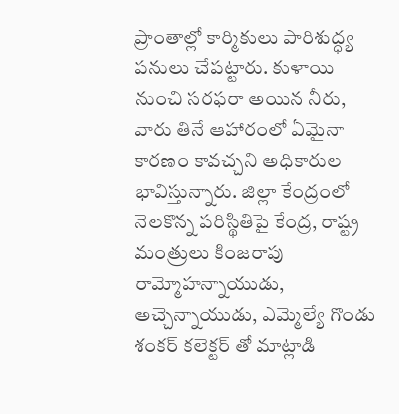ప్రాంతాల్లో కార్మికులు పారిశుద్ధ్య పనులు చేపట్టారు. కుళాయి నుంచి సరఫరా అయిన నీరు, వారు తినే ఆహారంలో ఏమైనా కారణం కావచ్చని అధికారుల భావిస్తున్నారు. జిల్లా కేంద్రంలో నెలకొన్న పరిస్థితిపై కేంద్ర, రాష్ట్ర మంత్రులు కింజరాపు రామ్మోహన్నాయుడు, అచ్చెన్నాయుడు, ఎమ్మెల్యే గొండు శంకర్ కలెక్టర్ తో మాట్లాడి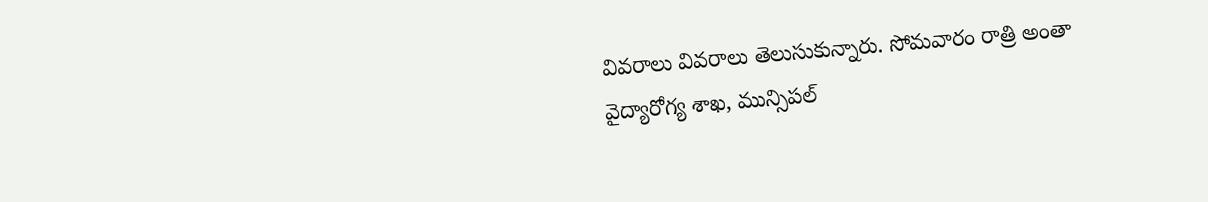వివరాలు వివరాలు తెలుసుకున్నారు. సోమవారం రాత్రి అంతా వైద్యారోగ్య శాఖ, మున్సిపల్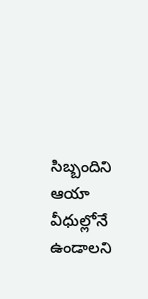సిబ్బందిని ఆయా వీధుల్లోనే ఉండాలని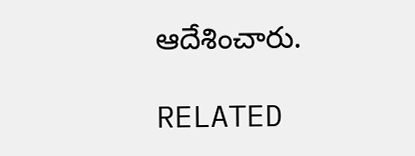ఆదేశించారు.

RELATED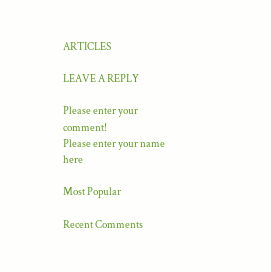ARTICLES

LEAVE A REPLY

Please enter your comment!
Please enter your name here

Most Popular

Recent Comments